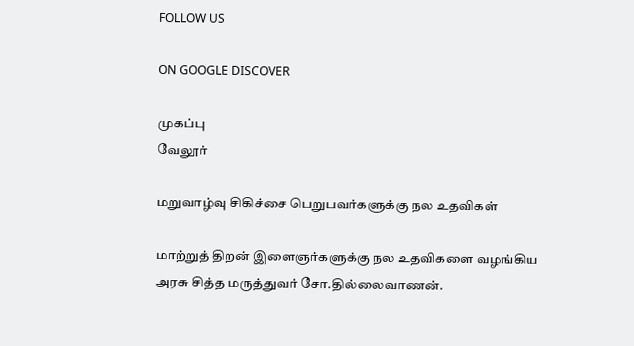FOLLOW US

ON GOOGLE DISCOVER

முகப்பு
வேலூர்

மறுவாழ்வு சிகிச்சை பெறுபவர்களுக்கு நல உதவிகள்

மாற்றுத் திறன் இளைஞர்களுக்கு நல உதவிகளை வழங்கிய அரசு சித்த மருத்துவர் சோ.தில்லைவாணன்.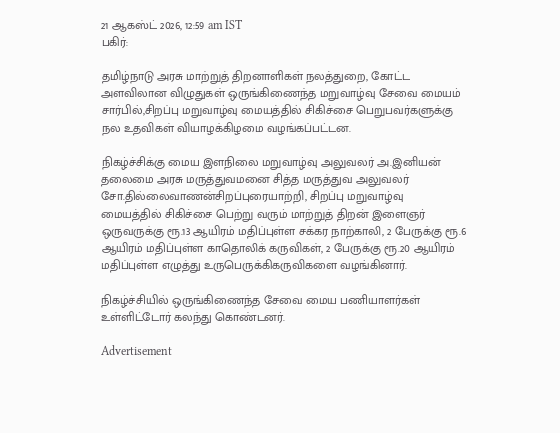21 ஆகஸ்ட் 2026, 12:59 am IST
பகிர்:

தமிழ்நாடு அரசு மாற்றுத் திறனாளிகள் நலத்துறை, கோட்ட அளவிலான விழுதுகள் ஒருங்கிணைந்த மறுவாழ்வு சேவை மையம் சார்பில்,சிறப்பு மறுவாழ்வு மையத்தில் சிகிச்சை பெறுபவர்களுக்கு நல உதவிகள் வியாழக்கிழமை வழங்கப்பட்டன.

நிகழ்ச்சிக்கு மைய இளநிலை மறுவாழ்வு அலுவலர் அ.இனியன் தலைமை அரசு மருத்துவமனை சித்த மருத்துவ அலுவலர் சோ.தில்லைவாணன்சிறப்புரையாற்றி, சிறப்பு மறுவாழ்வு மையத்தில் சிகிச்சை பெற்று வரும் மாற்றுத் திறன் இளைஞர் ஒருவருக்கு ரூ.13 ஆயிரம் மதிப்புள்ள சக்கர நாற்காலி, 2 பேருக்கு ரூ.6 ஆயிரம் மதிப்புள்ள காதொலிக் கருவிகள், 2 பேருக்கு ரூ.20 ஆயிரம் மதிப்புள்ள எழுத்து உருபெருக்கிகருவிகளை வழங்கினார்.

நிகழ்ச்சியில் ஒருங்கிணைந்த சேவை மைய பணியாளர்கள் உள்ளிட்டோர் கலந்து கொண்டனர்.

Advertisement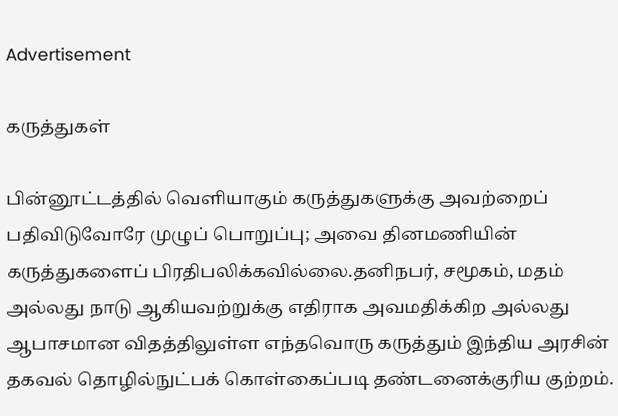Advertisement

கருத்துகள்

பின்னூட்டத்தில் வெளியாகும் கருத்துகளுக்கு அவற்றைப் பதிவிடுவோரே முழுப் பொறுப்பு; அவை தினமணியின் கருத்துகளைப் பிரதிபலிக்கவில்லை.தனிநபர், சமூகம், மதம் அல்லது நாடு ஆகியவற்றுக்கு எதிராக அவமதிக்கிற அல்லது ஆபாசமான விதத்திலுள்ள எந்தவொரு கருத்தும் இந்திய அரசின் தகவல் தொழில்நுட்பக் கொள்கைப்படி தண்டனைக்குரிய குற்றம்.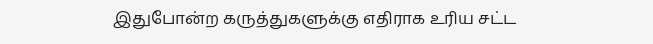இதுபோன்ற கருத்துகளுக்கு எதிராக உரிய சட்ட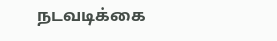நடவடிக்கை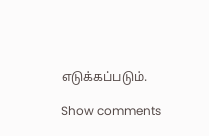எடுக்கப்படும்.

Show comments